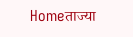Homeताज्या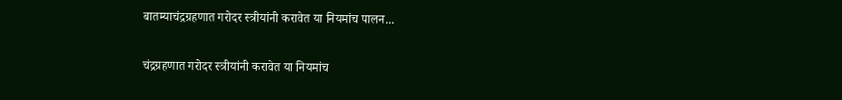बातम्याचंद्रग्रहणात गरोदर स्त्रीयांनी करावेत या नियमांच पालन...

चंद्रग्रहणात गरोदर स्त्रीयांनी करावेत या नियमांच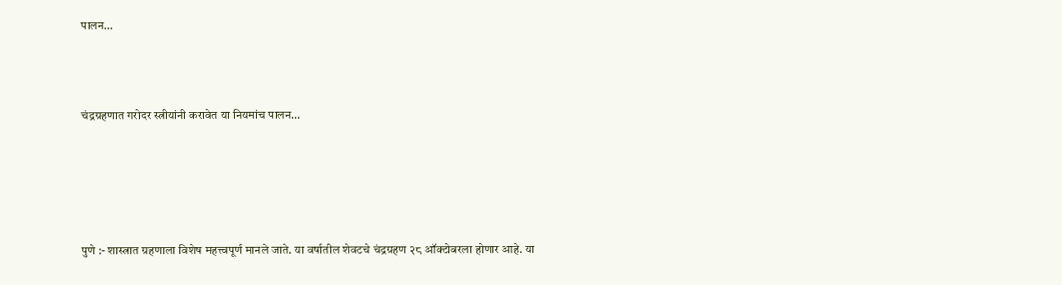पालन…



चंद्रग्रहणात गरोदर स्त्रीयांनी करावेत या नियमांच पालन…





पुणे :- शास्त्रात ग्रहणाला विशेष महत्त्वपूर्ण मानले जाते. या वर्षातील शेवटचे चंद्रग्रहण २८ ऑक्टोबरला होणार आहे. या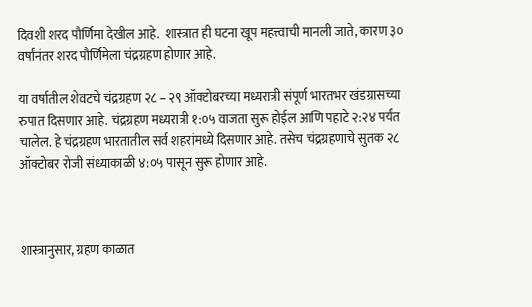दिवशी शरद पौर्णिमा देखील आहे.  शास्त्रात ही घटना खूप महत्त्वाची मानली जाते, कारण ३० वर्षांनंतर शरद पौर्णिमेला चंद्रग्रहण होणार आहे.

या वर्षातील शेवटचे चंद्रग्रहण २८ – २९ ऑक्‍टोबरच्‍या मध्यरात्री संपूर्ण भारतभर खंडग्रासच्‍या रुपात दिसणार आहे. चंद्रग्रहण मध्यरात्री १:०५ वाजता सुरू होईल आणि पहाटे २:२४ पर्यंत चालेल. हे चंद्रग्रहण भारतातील सर्व शहरांमध्ये दिसणार आहे. तसेच चंद्रग्रहणाचे सुतक २८ ऑक्टोबर रोजी संध्याकाळी ४:०५ पासून सुरू होणार आहे.



शास्त्रानुसार, ग्रहण काळात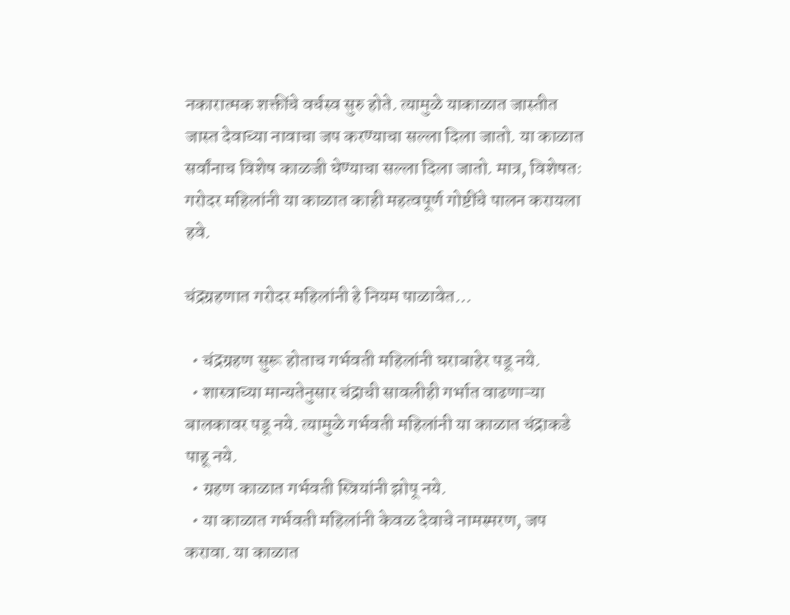नकारात्मक शक्तींचे वर्चस्व सुरु होते. त्यामुळे याकाळात जास्तीत जास्त देवाच्या नावाचा जप करण्याचा सल्ला दिला जातो. या काळात सर्वांनाच विशेष काळजी घेण्याचा सल्ला दिला जातो. मात्र, विशेषतः गरोदर महिलांनी या काळात काही महत्वपूर्ण गोष्टींचे पालन करायला हवे.

चंद्रग्रहणात गरोदर महिलांनी हे नियम पाळावेत…

  • चंद्रग्रहण सुरू होताच गर्भवती महिलांनी घराबाहेर पडू नये.
  • शास्त्राच्या मान्यतेनुसार चंद्राची सावलीही गर्भात वाढणाऱ्या बालकावर पडू नये. त्यामुळे गर्भवती महिलांनी या काळात चंद्राकडे पाहू नये.
  • ग्रहण काळात गर्भवती स्त्रियांनी झोपू नये.
  • या काळात गर्भवती महिलांनी केवळ देवाचे नामस्मरण, जप करावा. या काळात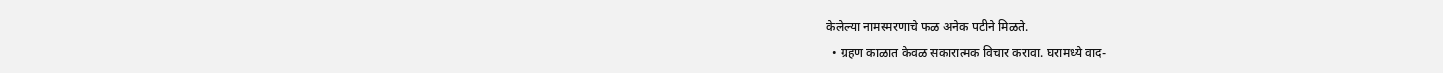केलेल्या नामस्मरणाचे फळ अनेक पटीने मिळते.
  • ग्रहण काळात केवळ सकारात्मक विचार करावा. घरामध्ये वाद-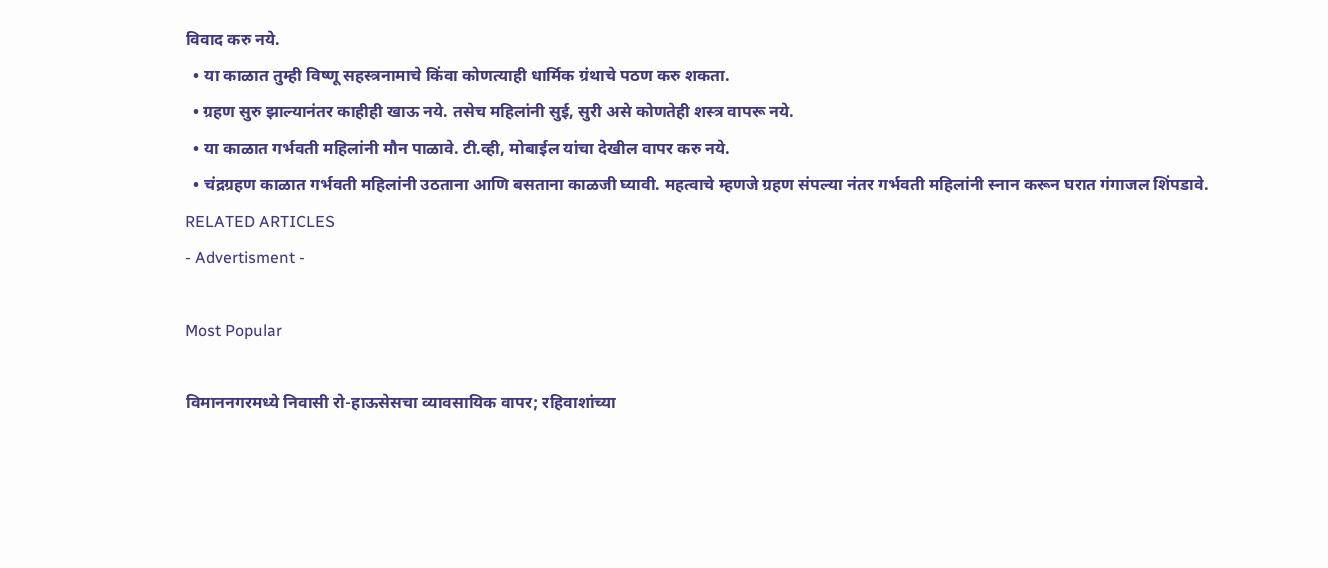विवाद करु नये.
  • या काळात तुम्ही विष्णू सहस्त्रनामाचे किंवा कोणत्याही धार्मिक ग्रंथाचे पठण करु शकता.
  • ग्रहण सुरु झाल्यानंतर काहीही खाऊ नये. तसेच महिलांनी सुई, सुरी असे कोणतेही शस्त्र वापरू नये.
  • या काळात गर्भवती महिलांनी मौन पाळावे. टी.व्ही, मोबाईल यांचा देखील वापर करु नये.
  • चंद्रग्रहण काळात गर्भवती महिलांनी उठताना आणि बसताना काळजी घ्यावी. महत्वाचे म्हणजे ग्रहण संपल्या नंतर गर्भवती महिलांनी स्नान करून घरात गंगाजल शिंपडावे.
RELATED ARTICLES
- Advertisment -

Most Popular

विमाननगरमध्ये निवासी रो-हाऊसेसचा व्यावसायिक वापर; रहिवाशांच्या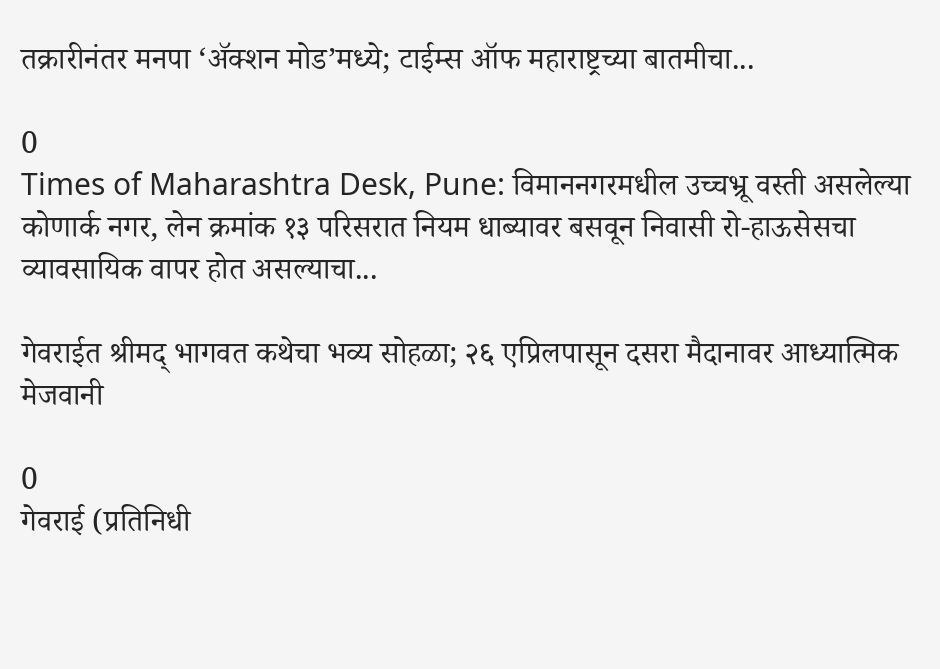तक्रारीनंतर मनपा ‘ॲक्शन मोड’मध्ये; टाईम्स ऑफ महाराष्ट्रच्या बातमीचा...

0
Times of Maharashtra Desk, Pune: विमाननगरमधील उच्चभ्रू वस्ती असलेल्या कोणार्क नगर, लेन क्रमांक १३ परिसरात नियम धाब्यावर बसवून निवासी रो-हाऊसेसचा व्यावसायिक वापर होत असल्याचा...

गेवराईत श्रीमद् भागवत कथेचा भव्य सोहळा; २६ एप्रिलपासून दसरा मैदानावर आध्यात्मिक मेजवानी

0
गेवराई (प्रतिनिधी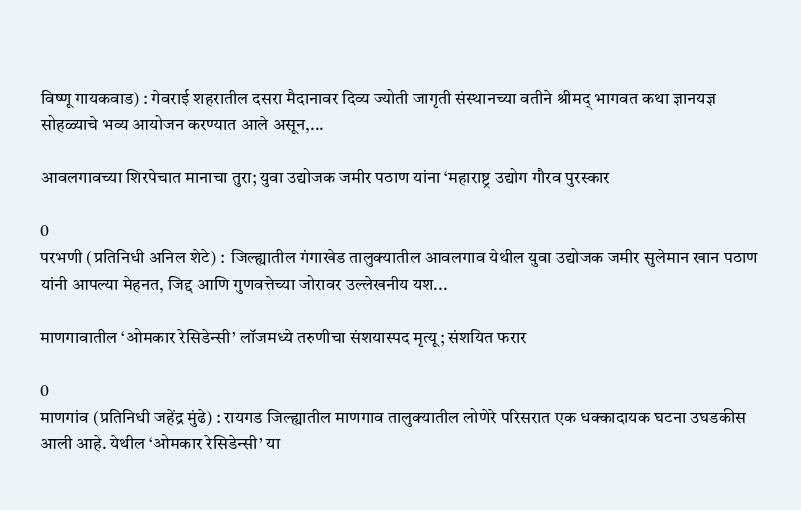विष्णू गायकवाड) : गेवराई शहरातील दसरा मैदानावर दिव्य ज्योती जागृती संस्थानच्या वतीने श्रीमद् भागवत कथा ज्ञानयज्ञ सोहळ्याचे भव्य आयोजन करण्यात आले असून,...

आवलगावच्या शिरपेचात मानाचा तुरा; युवा उद्योजक जमीर पठाण यांना ‘महाराष्ट्र उद्योग गौरव पुरस्कार

0
परभणी (प्रतिनिधी अनिल शेटे) :  जिल्ह्यातील गंगाखेड तालुक्यातील आवलगाव येथील युवा उद्योजक जमीर सुलेमान खान पठाण यांनी आपल्या मेहनत, जिद्द आणि गुणवत्तेच्या जोरावर उल्लेखनीय यश...

माणगावातील ‘ओमकार रेसिडेन्सी’ लॉजमध्ये तरुणीचा संशयास्पद मृत्यू; संशयित फरार

0
माणगांव (प्रतिनिधी जहेंद्र मुंढे) : रायगड जिल्ह्यातील माणगाव तालुक्यातील लोणेरे परिसरात एक धक्कादायक घटना उघडकीस आली आहे. येथील ‘ओमकार रेसिडेन्सी’ या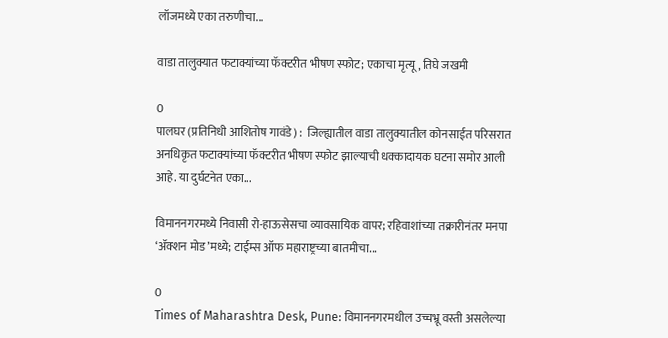लॉजमध्ये एका तरुणीचा...

वाडा तालुक्यात फटाक्यांच्या फॅक्टरीत भीषण स्फोट; एकाचा मृत्यू, तिघे जखमी

0
पालघर (प्रतिनिधी आशितोष गावंडे) :  जिल्ह्यातील वाडा तालुक्यातील कोनसाईत परिसरात अनधिकृत फटाक्यांच्या फॅक्टरीत भीषण स्फोट झाल्याची धक्कादायक घटना समोर आली आहे. या दुर्घटनेत एका...

विमाननगरमध्ये निवासी रो-हाऊसेसचा व्यावसायिक वापर; रहिवाशांच्या तक्रारीनंतर मनपा ‘ॲक्शन मोड’मध्ये; टाईम्स ऑफ महाराष्ट्रच्या बातमीचा...

0
Times of Maharashtra Desk, Pune: विमाननगरमधील उच्चभ्रू वस्ती असलेल्या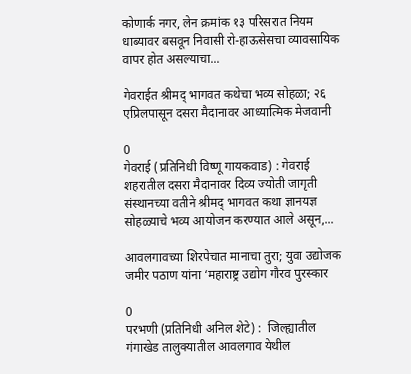कोणार्क नगर, लेन क्रमांक १३ परिसरात नियम धाब्यावर बसवून निवासी रो-हाऊसेसचा व्यावसायिक वापर होत असल्याचा...

गेवराईत श्रीमद् भागवत कथेचा भव्य सोहळा; २६ एप्रिलपासून दसरा मैदानावर आध्यात्मिक मेजवानी

0
गेवराई (प्रतिनिधी विष्णू गायकवाड) : गेवराई शहरातील दसरा मैदानावर दिव्य ज्योती जागृती संस्थानच्या वतीने श्रीमद् भागवत कथा ज्ञानयज्ञ सोहळ्याचे भव्य आयोजन करण्यात आले असून,...

आवलगावच्या शिरपेचात मानाचा तुरा; युवा उद्योजक जमीर पठाण यांना ‘महाराष्ट्र उद्योग गौरव पुरस्कार

0
परभणी (प्रतिनिधी अनिल शेटे) :  जिल्ह्यातील गंगाखेड तालुक्यातील आवलगाव येथील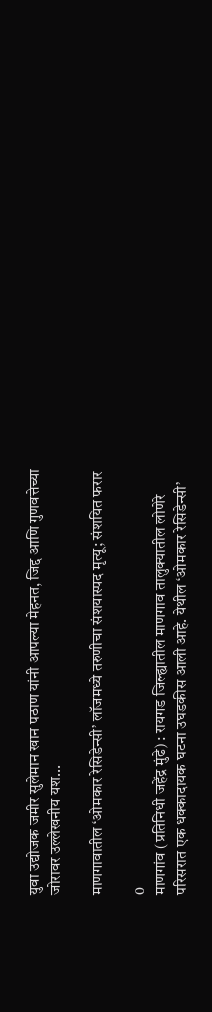युवा उद्योजक जमीर सुलेमान खान पठाण यांनी आपल्या मेहनत, जिद्द आणि गुणवत्तेच्या जोरावर उल्लेखनीय यश...

माणगावातील ‘ओमकार रेसिडेन्सी’ लॉजमध्ये तरुणीचा संशयास्पद मृत्यू; संशयित फरार

0
माणगांव (प्रतिनिधी जहेंद्र मुंढे) : रायगड जिल्ह्यातील माणगाव तालुक्यातील लोणेरे परिसरात एक धक्कादायक घटना उघडकीस आली आहे. येथील ‘ओमकार रेसिडेन्सी’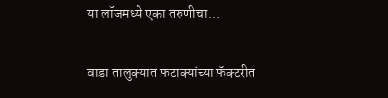या लॉजमध्ये एका तरुणीचा...

वाडा तालुक्यात फटाक्यांच्या फॅक्टरीत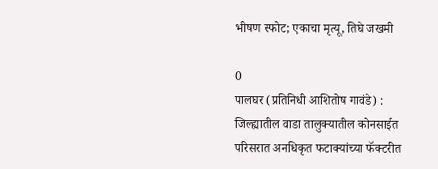भीषण स्फोट; एकाचा मृत्यू, तिघे जखमी

0
पालघर (प्रतिनिधी आशितोष गावंडे) :  जिल्ह्यातील वाडा तालुक्यातील कोनसाईत परिसरात अनधिकृत फटाक्यांच्या फॅक्टरीत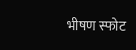भीषण स्फोट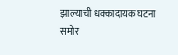झाल्याची धक्कादायक घटना समोर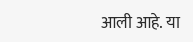आली आहे. या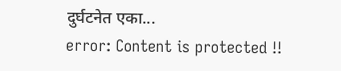दुर्घटनेत एका...
error: Content is protected !!